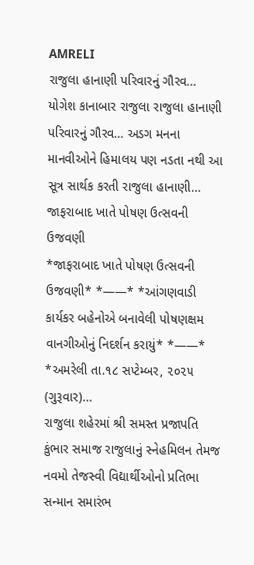AMRELI
રાજુલા હાનાણી પરિવારનું ગૌરવ…
યોગેશ કાનાબાર રાજુલા રાજુલા હાનાણી પરિવારનું ગૌરવ… અડગ મનના માનવીઓને હિમાલય પણ નડતા નથી આ સૂત્ર સાર્થક કરતી રાજુલા હાનાણી…
જાફરાબાદ ખાતે પોષણ ઉત્સવની ઉજવણી
*જાફરાબાદ ખાતે પોષણ ઉત્સવની ઉજવણી* *——* *આંગણવાડી કાર્યકર બહેનોએ બનાવેલી પોષણક્ષમ વાનગીઓનું નિદર્શન કરાયું* *——* *અમરેલી તા.૧૮ સપ્ટેમ્બર, ૨૦૨૫ (ગુરૂવાર)…
રાજુલા શહેરમાં શ્રી સમસ્ત પ્રજાપતિ કુંભાર સમાજ રાજુલાનું સ્નેહમિલન તેમજ નવમો તેજસ્વી વિદ્યાર્થીઓનો પ્રતિભા સન્માન સમારંભ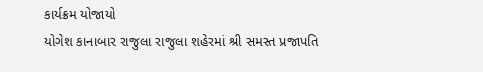કાર્યક્રમ યોજાયો
યોગેશ કાનાબાર રાજુલા રાજુલા શહેરમાં શ્રી સમસ્ત પ્રજાપતિ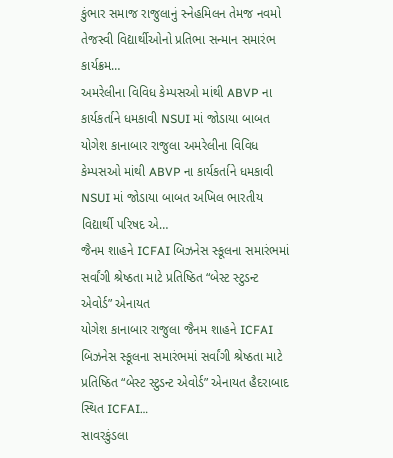કુંભાર સમાજ રાજુલાનું સ્નેહમિલન તેમજ નવમો તેજસ્વી વિદ્યાર્થીઓનો પ્રતિભા સન્માન સમારંભ કાર્યક્રમ…
અમરેલીના વિવિધ કેમ્પસઓ માંથી ABVP ના કાર્યકર્તાને ધમકાવી NSUI માં જોડાયા બાબત
યોગેશ કાનાબાર રાજુલા અમરેલીના વિવિધ કેમ્પસઓ માંથી ABVP ના કાર્યકર્તાને ધમકાવી NSUI માં જોડાયા બાબત અખિલ ભારતીય વિદ્યાર્થી પરિષદ એ…
જૈનમ શાહને ICFAI બિઝનેસ સ્કૂલના સમારંભમાં સર્વાંગી શ્રેષ્ઠતા માટે પ્રતિષ્ઠિત “બેસ્ટ સ્ટુડન્ટ એવોર્ડ” એનાયત
યોગેશ કાનાબાર રાજુલા જૈનમ શાહને ICFAI બિઝનેસ સ્કૂલના સમારંભમાં સર્વાંગી શ્રેષ્ઠતા માટે પ્રતિષ્ઠિત “બેસ્ટ સ્ટુડન્ટ એવોર્ડ” એનાયત હૈદરાબાદ સ્થિત ICFAI…
સાવરકુંડલા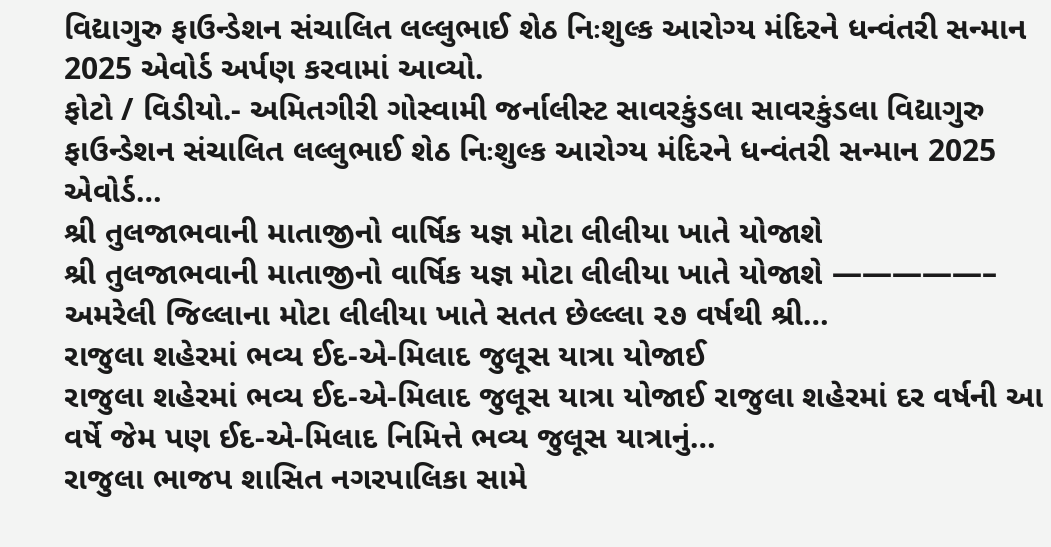વિદ્યાગુરુ ફાઉન્ડેશન સંચાલિત લલ્લુભાઈ શેઠ નિઃશુલ્ક આરોગ્ય મંદિરને ધન્વંતરી સન્માન 2025 એવોર્ડ અર્પણ કરવામાં આવ્યો.
ફોટો / વિડીયો.- અમિતગીરી ગોસ્વામી જર્નાલીસ્ટ સાવરકુંડલા સાવરકુંડલા વિદ્યાગુરુ ફાઉન્ડેશન સંચાલિત લલ્લુભાઈ શેઠ નિઃશુલ્ક આરોગ્ય મંદિરને ધન્વંતરી સન્માન 2025 એવોર્ડ…
શ્રી તુલજાભવાની માતાજીનો વાર્ષિક યજ્ઞ મોટા લીલીયા ખાતે યોજાશે
શ્રી તુલજાભવાની માતાજીનો વાર્ષિક યજ્ઞ મોટા લીલીયા ખાતે યોજાશે —————– અમરેલી જિલ્લાના મોટા લીલીયા ખાતે સતત છેલ્લ્લા ૨૭ વર્ષથી શ્રી…
રાજુલા શહેરમાં ભવ્ય ઈદ-એ-મિલાદ જુલૂસ યાત્રા યોજાઈ
રાજુલા શહેરમાં ભવ્ય ઈદ-એ-મિલાદ જુલૂસ યાત્રા યોજાઈ રાજુલા શહેરમાં દર વર્ષની આ વર્ષે જેમ પણ ઈદ-એ-મિલાદ નિમિત્તે ભવ્ય જુલૂસ યાત્રાનું…
રાજુલા ભાજપ શાસિત નગરપાલિકા સામે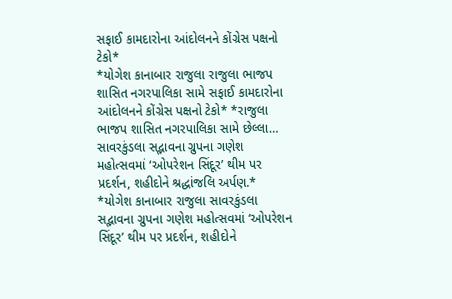સફાઈ કામદારોના આંદોલનને કોંગ્રેસ પક્ષનો ટેકો*
*યોગેશ કાનાબાર રાજુલા રાજુલા ભાજપ શાસિત નગરપાલિકા સામે સફાઈ કામદારોના આંદોલનને કોંગ્રેસ પક્ષનો ટેકો* *રાજુલા ભાજપ શાસિત નગરપાલિકા સામે છેલ્લા…
સાવરકુંડલા સદ્ભાવના ગ્રુપના ગણેશ મહોત્સવમાં ‘ઓપરેશન સિંદૂર’ થીમ પર પ્રદર્શન, શહીદોને શ્રદ્ધાંજલિ અર્પણ.*
*યોગેશ કાનાબાર રાજુલા સાવરકુંડલા સદ્ભાવના ગ્રુપના ગણેશ મહોત્સવમાં ‘ઓપરેશન સિંદૂર’ થીમ પર પ્રદર્શન, શહીદોને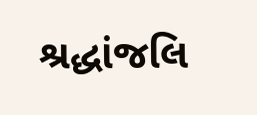શ્રદ્ધાંજલિ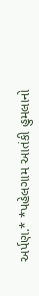અર્પણ.* *પહેલગામ આતંકી હુમલાનો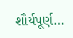શૌર્યપૂર્ણ…